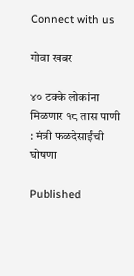Connect with us

गोवा खबर

४० टक्के लोकांना मिळणार १८ तास पाणी : मंत्री फळदेसाईंची घोषणा

Published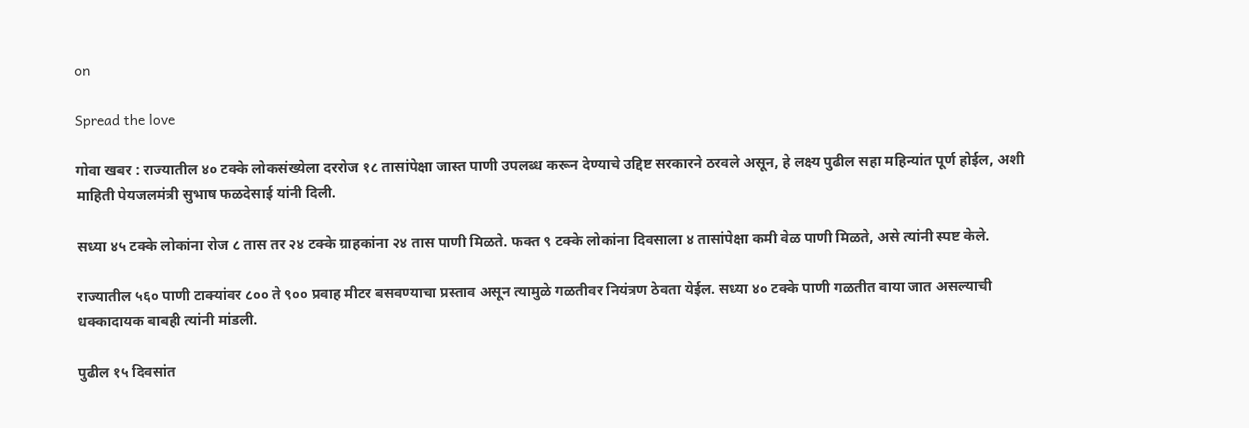on

Spread the love

गोवा खबर : राज्यातील ४० टक्के लोकसंख्येला दररोज १८ तासांपेक्षा जास्त पाणी उपलब्ध करून देण्याचे उद्दिष्ट सरकारने ठरवले असून, हे लक्ष्य पुढील सहा महिन्यांत पूर्ण होईल, अशी माहिती पेयजलमंत्री सुभाष फळदेसाई यांनी दिली.

सध्या ४५ टक्के लोकांना रोज ८ तास तर २४ टक्के ग्राहकांना २४ तास पाणी मिळते. फक्त ९ टक्के लोकांना दिवसाला ४ तासांपेक्षा कमी वेळ पाणी मिळते, असे त्यांनी स्पष्ट केले.

राज्यातील ५६० पाणी टाक्यांवर ८०० ते ९०० प्रवाह मीटर बसवण्याचा प्रस्ताव असून त्यामुळे गळतीवर नियंत्रण ठेवता येईल. सध्या ४० टक्के पाणी गळतीत वाया जात असल्याची धक्कादायक बाबही त्यांनी मांडली.

पुढील १५ दिवसांत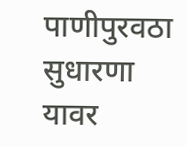पाणीपुरवठा सुधारणा यावर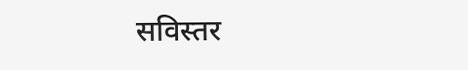सविस्तर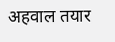अहवाल तयार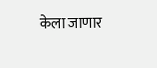केला जाणार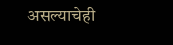असल्याचेही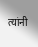त्यांनी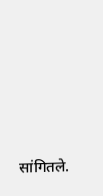सांगितले.